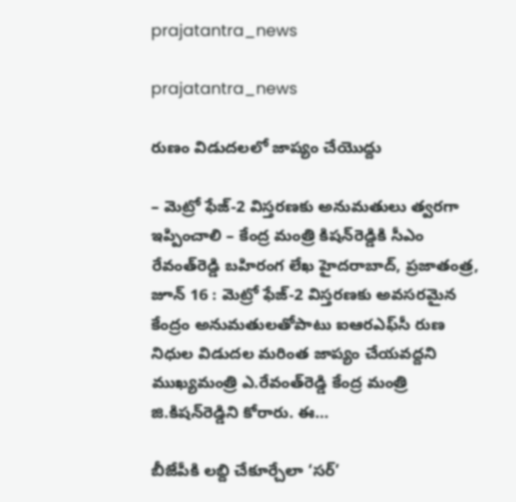prajatantra_news

prajatantra_news

రుణం విడుదలలో జాప్యం చేయొద్దు

– మెట్రో ఫేజ్-2 విస్తరణకు అనుమతులు త్వరగా ఇప్పించాలి – కేంద్ర మంత్రి కిషన్‌రెడ్డికి సీఎం రేవంత్‌రెడ్డి బహిరంగ లేఖ హైదరాబాద్, ప్రజాతంత్ర, జూన్ 16 : మెట్రో ఫేజ్-2 విస్తరణకు అవసరమైన కేంద్రం అనుమతులతోపాటు ఐఆరఎఫ్‌సీ రుణ నిధుల విడుదల మరింత జాప్యం చేయవద్దని ముఖ్యమంత్రి ఎ.రేవంత్‌రెడ్డి కేంద్ర మంత్రి జి.కిషన్‌రెడ్డిని కోరారు. ఈ…

బీజేపీకి లబ్ది చేకూర్చేలా ‘సర్‌’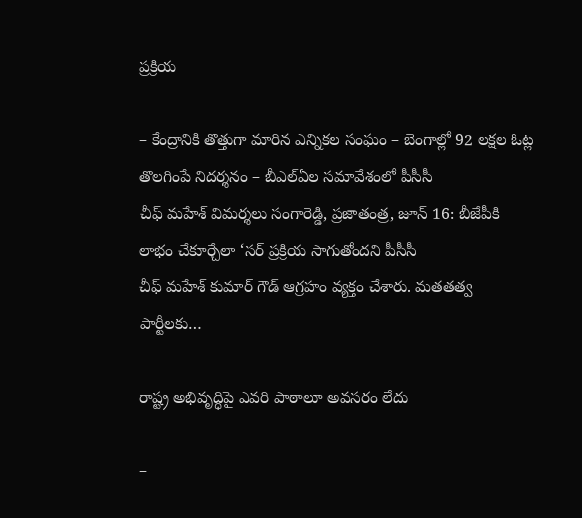ప్రక్రియ

– కేంద్రానికి తొత్తుగా మారిన ఎన్నికల సంఘం – బెంగాల్లో 92 లక్షల ఓట్ల తొలగింపే నిదర్శనం – బీఎల్ఏల‌ సమావేశంలో పీసీసీ చీఫ్‌ ‌మహేశ్‌ ‌విమర్శలు సంగారెడ్డి, ప్రజాతంత్ర, జూన్‌ 16: బీజేపీకి లాభం చేకూర్చేలా ‘సర్‌ ‌ప్రక్రియ సాగుతోందని పీసీసీ చీఫ్‌ ‌మహేశ్‌ ‌కుమార్‌ ‌గౌడ్‌ ఆ‌గ్రహం వ్యక్తం చేశారు. మతతత్వ పార్టీలకు…

రాష్ట్ర‌ అభివృద్ధిపై ఎవ‌రి పాఠాలూ అవసరం లేదు

–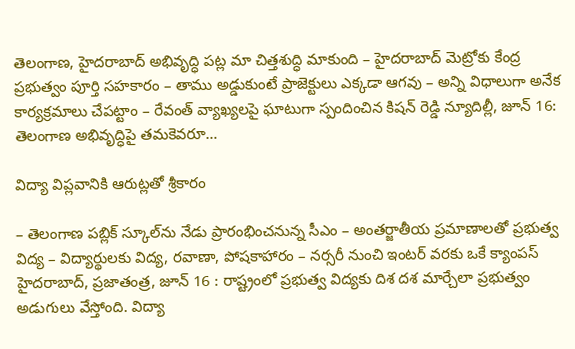తెలంగాణ, హైదరాబాద్‌ అభివృద్ధి పట్ల మా చిత్తశుద్ధి మాకుంది – హైదరాబాద్‌ ‌మెట్రోకు కేంద్ర ప్రభుత్వం పూర్తి సహకారం – తాము అడ్డుకుంటే ప్రాజెక్టులు ఎక్కడా ఆగవు – అన్ని విధాలుగా అనేక  కార్యక్రమాలు చేపట్టాం – రేవంత్‌ ‌వ్యాఖ్యలపై ఘాటుగా స్పందించిన కిషన్‌ ‌రెడ్డి న్యూదిల్లీ, జూన్‌ 16: తెలంగాణ అభివృద్ధిపై తమకెవరూ…

విద్యా విప్లవానికి ఆరుట్లతో శ్రీకారం

– తెలంగాణ పబ్లిక్ స్కూల్‌ను నేడు ప్రారంభించనున్న సీఎం – అంతర్జాతీయ ప్రమాణాలతో ప్రభుత్వ విద్య – విద్యార్థులకు విద్య, రవాణా, పోషకాహారం – నర్సరీ నుంచి ఇంటర్ వరకు ఒకే క్యాంపస్ హైదరాబాద్, ప్రజాతంత్ర, జూన్ 16 : రాష్ట్రంలో ప్రభుత్వ విద్యకు దిశ దశ మార్చేలా ప్రభుత్వం అడుగులు వేస్తోంది. విద్యా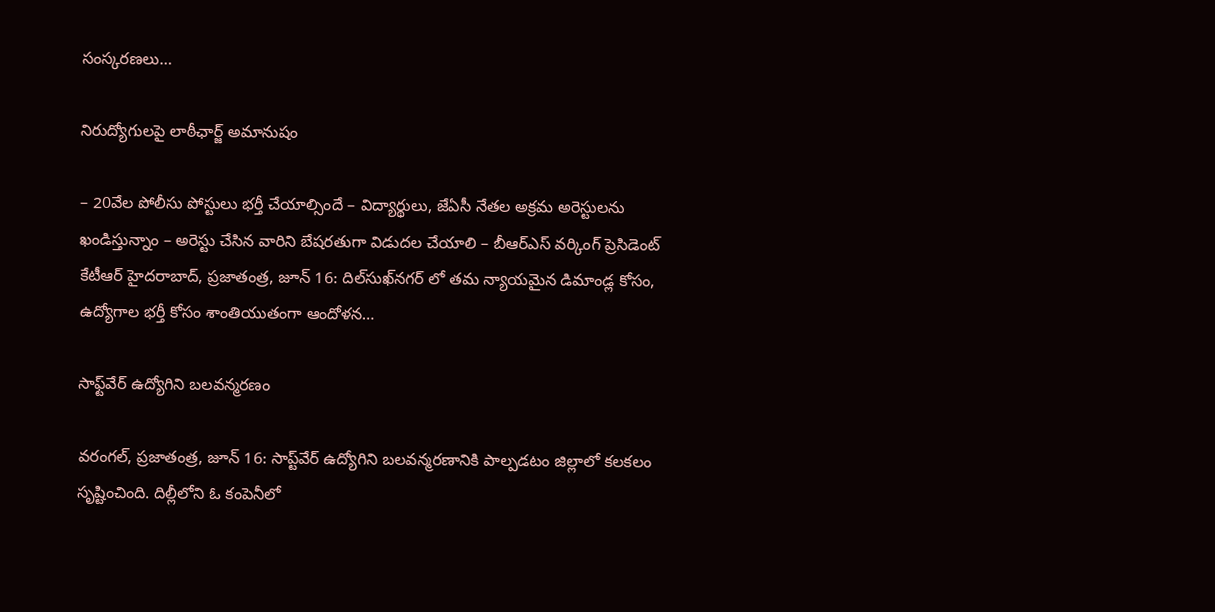సంస్కరణలు…

నిరుద్యోగుల‌పై లాఠీఛార్జ్ అమానుషం

– 20వేల పోలీసు పోస్టులు భ‌ర్తీ చేయాల్సిందే – విద్యార్థులు, జేఏసీ నేత‌ల అక్ర‌మ అరెస్టులను ఖండిస్తున్నాం – అరెస్టు చేసిన‌ వారిని బేష‌ర‌తుగా విడుద‌ల చేయాలి – బీఆర్ఎస్ వ‌ర్కింగ్ ప్రెసిడెంట్ కేటీఆర్ హైద‌రాబాద్‌, ప్ర‌జాతంత్ర‌, జూన్ 16: దిల్‌సుఖ్‌నగర్ లో తమ న్యాయమైన డిమాండ్ల కోసం, ఉద్యోగాల భర్తీ కోసం శాంతియుతంగా ఆందోళన…

సాఫ్ట్‌వేర్‌ ఉద్యోగిని బలవన్మరణం

వరంగల్‌, ప్రజాతంత్ర, జూన్‌ 16: సాప్ట్‌వేర్‌ ఉద్యోగిని బలవన్మరణానికి పాల్పడటం జిల్లాలో కలకలం సృష్టించింది. దిల్లీలోని ఓ కంపెనీలో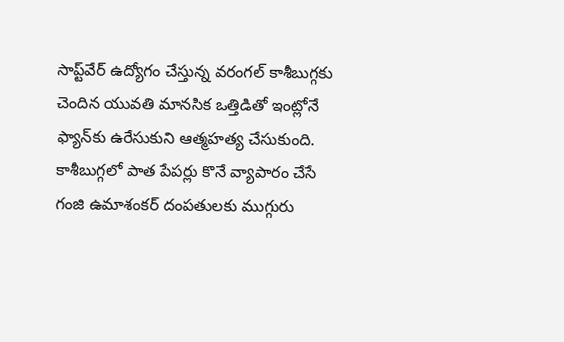సాప్ట్‌వేర్‌ ఉద్యోగం చేస్తున్న వరంగల్‌ ‌కాశీబుగ్గకు చెందిన యువతి మానసిక ఒత్తిడితో ఇంట్లోనే ఫ్యాన్‌కు ఉరేసుకుని ఆత్మహత్య చేసుకుంది. కాశీబుగ్గలో పాత పేపర్లు కొనే వ్యాపారం చేసే గంజి ఉమాశంకర్‌ ‌దంపతులకు ముగ్గురు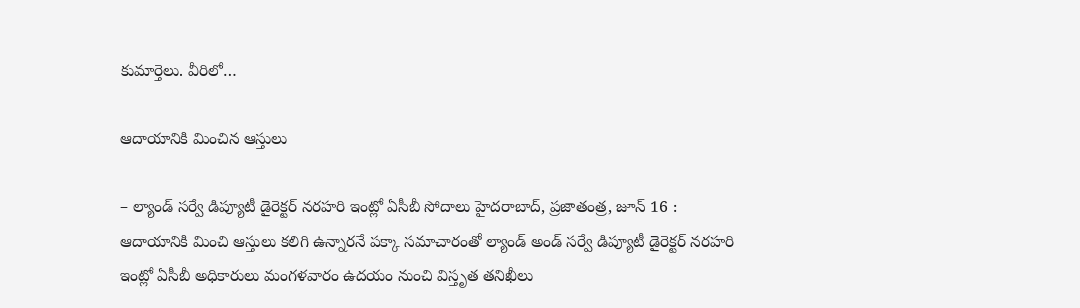కుమార్తెలు. వీరిలో…

ఆదాయానికి మించిన ఆస్తులు

– ల్యాండ్ సర్వే డిప్యూటీ డైరెక్టర్ నరహరి ఇంట్లో ఏసీబీ సోదాలు హైదరాబాద్, ప్రజాతంత్ర, జూన్ 16 : ఆదాయానికి మించి ఆస్తులు కలిగి ఉన్నారనే పక్కా సమాచారంతో ల్యాండ్ అండ్ సర్వే డిప్యూటీ డైరెక్టర్ నరహరి ఇంట్లో ఏసీబీ అధికారులు మంగళవారం ఉదయం నుంచి విస్తృత తనిఖీలు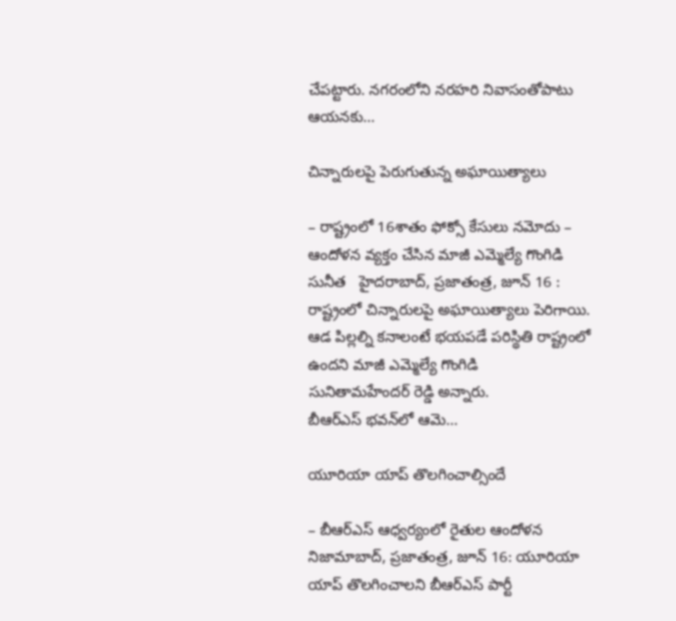చేపట్టారు. నగరంలోని నరహరి నివాసంతోపాటు ఆయనకు…

చిన్నారులపై పెరుగుతున్న అఘాయిత్యాలు

– రాష్ట్రంలో 16శాతం ఫోక్సో కేసులు నమోదు – ఆందోళన వ్యక్తం చేసిన మాజీ ఎమ్మెల్యే గొంగిడి సునీత   హైదరాబాద్‌, ప్రజాతంత్ర, జూన్‌ 16 : రాష్ట్రంలో చిన్నారులపై అఘాయిత్యాలు పెరిగాయి. ఆడ పిల్లల్ని కనాలంటే భయపడే పరిస్థితి రాష్ట్రంలో ఉందని మాజీ ఎమ్మెల్యే గొంగిడి సునితామహేందర్‌ ‌రెడ్డి అన్నారు. బీఆర్‌ఎస్‌ ‌భవన్‌లో ఆమె…

యూరియా యాప్‌ ‌తొలగించాల్సిందే

– బీఆర్‌ఎస్‌ ఆధ్వర్యంలో రైతుల ఆందోళన నిజామాబాద్‌, ప్రజాతంత్ర, జూన్‌ 16: యూరియా యాప్‌ ‌తొలగించాలని బీఆర్‌ఎస్‌ ‌పార్టీ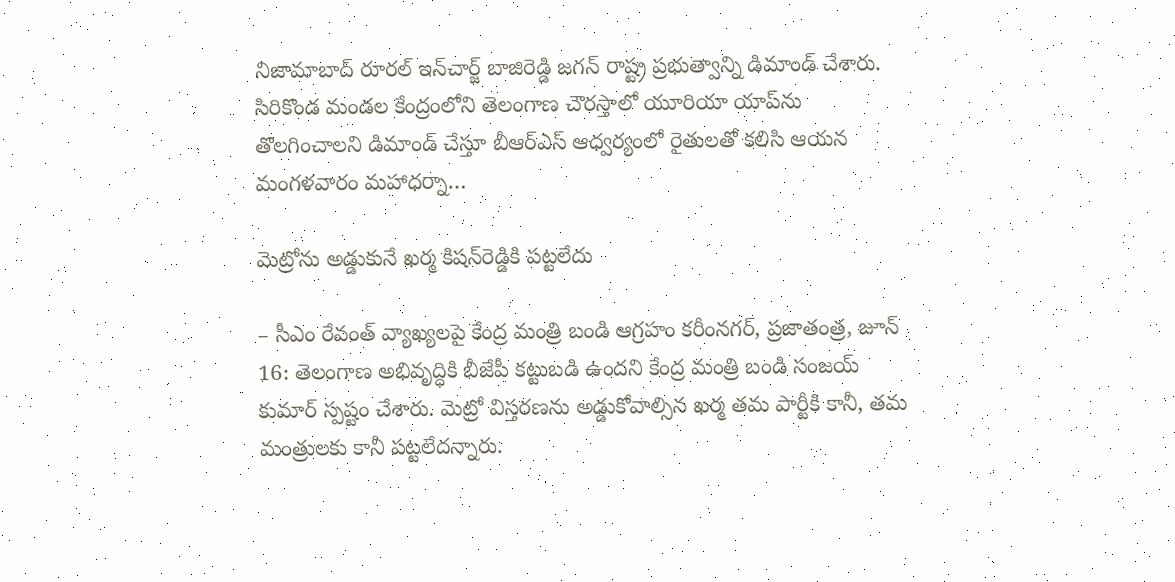నిజామాబాద్‌ ‌రూరల్ ఇన్‌చార్జ్ ‌బాజిరెడ్డి జగన్‌ ‌రాష్ట్ర ప్రభుత్వాన్ని డిమాండ్‌ ‌చేశారు. సిరికొండ మండల కేంద్రంలోని తెలంగాణ చౌరస్తాలో యూరియా యాప్‌ను తొలగించాలని డిమాండ్‌ ‌చేస్తూ బీఆర్‌ఎస్‌ ఆధ్వర్యంలో రైతులతో కలిసి ఆయన మంగళవారం మహాధర్నా…

మెట్రోను అడ్డుకునే ఖర్మ కిషన్‌రెడ్డికి పట్టలేదు

– సీఎం రేవంత్ వ్యాఖ్యలపై కేంద్ర మంత్రి బండి ఆగ్రహం కరీంనగర్, ప్రజాతంత్ర, జూన్ 16: తెలంగాణ అభివృద్ధికి బీజేపీ కట్టుబడి ఉందని కేంద్ర మంత్రి బండి సంజయ్ కుమార్ స్పష్టం చేశారు. మెట్రో విస్తరణను అడ్డుకోవాల్సిన ఖర్మ తమ పార్టీకి కానీ, తమ మంత్రులకు కానీ పట్టలేదన్నారు.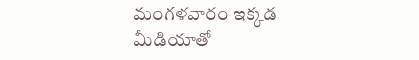మంగళవారం ఇక్క‌డ‌ మీడియాతో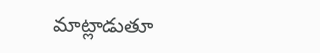మాట్లాడుతూ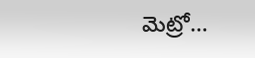మెట్రో…